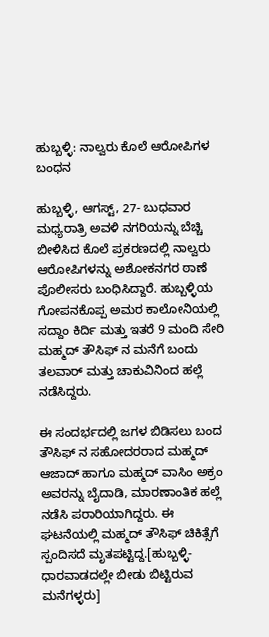ಹುಬ್ಬಳ್ಳಿ: ನಾಲ್ವರು ಕೊಲೆ ಆರೋಪಿಗಳ ಬಂಧನ

ಹುಬ್ಬಳ್ಳಿ, ಆಗಸ್ಟ್, 27- ಬುಧವಾರ ಮಧ್ಯರಾತ್ರಿ ಅವಳಿ ನಗರಿಯನ್ನು ಬೆಚ್ಚಿ ಬೀಳಿಸಿದ ಕೊಲೆ ಪ್ರಕರಣದಲ್ಲಿ ನಾಲ್ವರು ಆರೋಪಿಗಳನ್ನು ಅಶೋಕನಗರ ಠಾಣೆ ಪೊಲೀಸರು ಬಂಧಿಸಿದ್ದಾರೆ. ಹುಬ್ಬಳ್ಳಿಯ ಗೋಪನಕೊಪ್ಪ ಅಮರ ಕಾಲೋನಿಯಲ್ಲಿ ಸದ್ದಾಂ ಕಿರ್ದಿ ಮತ್ತು ಇತರೆ 9 ಮಂದಿ ಸೇರಿ ಮಹ್ಮದ್ ತೌಸಿಫ್ ನ ಮನೆಗೆ ಬಂದು ತಲವಾರ್ ಮತ್ತು ಚಾಕುವಿನಿಂದ ಹಲ್ಲೆ ನಡೆಸಿದ್ದರು.

ಈ ಸಂದರ್ಭದಲ್ಲಿ ಜಗಳ ಬಿಡಿಸಲು ಬಂದ ತೌಸಿಫ್ ನ ಸಹೋದರರಾದ ಮಹ್ಮದ್ ಆಜಾದ್ ಹಾಗೂ ಮಹ್ಮದ್ ವಾಸಿಂ ಅಕ್ರಂ ಅವರನ್ನು ಬೈದಾಡಿ, ಮಾರಣಾಂತಿಕ ಹಲ್ಲೆ ನಡೆಸಿ ಪರಾರಿಯಾಗಿದ್ದರು. ಈ ಘಟನೆಯಲ್ಲಿ ಮಹ್ಮದ್ ತೌಸಿಫ್ ಚಿಕಿತ್ಸೆಗೆ ಸ್ಪಂದಿಸದೆ ಮೃತಪಟ್ಟಿದ್ದ.[ಹುಬ್ಬಳ್ಳಿ-ಧಾರವಾಡದಲ್ಲೇ ಬೀಡು ಬಿಟ್ಟಿರುವ ಮನೆಗಳ್ಳರು]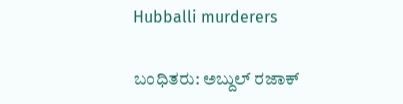Hubballi murderers

ಬಂಧಿತರು: ಅಬ್ದುಲ್ ರಜಾಕ್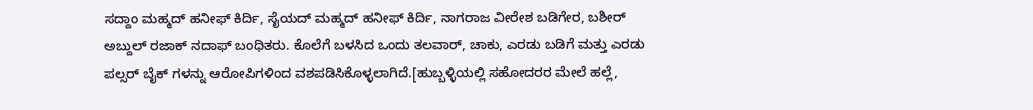ಸದ್ದಾಂ ಮಹ್ಮದ್ ಹನೀಫ್ ಕಿರ್ದಿ, ಸೈಯದ್ ಮಹ್ಮದ್ ಹನೀಫ್ ಕಿರ್ದಿ, ನಾಗರಾಜ ವೀರೇಶ ಬಡಿಗೇರ, ಬಶೀರ್ ಅಬ್ದುಲ್ ರಜಾಕ್ ನದಾಫ್ ಬಂಧಿತರು. ಕೊಲೆಗೆ ಬಳಸಿದ ಒಂದು ತಲವಾರ್, ಚಾಕು, ಎರಡು ಬಡಿಗೆ ಮತ್ತು ಎರಡು ಪಲ್ಸರ್ ಬೈಕ್ ಗಳನ್ನು ಆರೋಪಿಗಳಿಂದ ವಶಪಡಿಸಿಕೊಳ್ಳಲಾಗಿದೆ.[ಹುಬ್ಬಳ್ಳಿಯಲ್ಲಿ ಸಹೋದರರ ಮೇಲೆ ಹಲ್ಲೆ,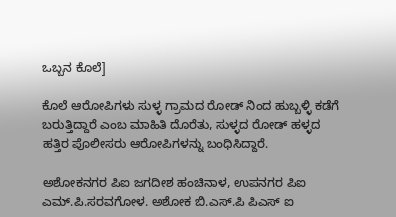ಒಬ್ಬನ ಕೊಲೆ]

ಕೊಲೆ ಆರೋಪಿಗಳು ಸುಳ್ಳ ಗ್ರಾಮದ ರೋಡ್ ನಿಂದ ಹುಬ್ಬಳ್ಳಿ ಕಡೆಗೆ ಬರುತ್ತಿದ್ದಾರೆ ಎಂಬ ಮಾಹಿತಿ ದೊರೆತು, ಸುಳ್ಳದ ರೋಡ್ ಹಳ್ಳದ ಹತ್ತಿರ ಪೊಲೀಸರು ಆರೋಪಿಗಳನ್ನು ಬಂಧಿಸಿದ್ದಾರೆ.

ಅಶೋಕನಗರ ಪಿಐ ಜಗದೀಶ ಹಂಚಿನಾಳ, ಉಪನಗರ ಪಿಐ ಎಮ್.ಪಿ.ಸರವಗೋಳ. ಅಶೋಕ ಬಿ.ಎಸ್.ಪಿ ಪಿಎಸ್ ಐ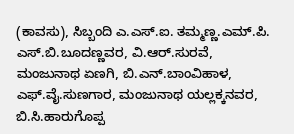(ಕಾವಸು), ಸಿಬ್ಬಂದಿ ಎ.ಎಸ್.ಐ. ತಮ್ಮಣ್ಣ.ಎಮ್.ಪಿ. ಎಸ್.ಬಿ.ಬೂದಣ್ಣವರ, ವಿ.ಆರ್.ಸುರವೆ, ಮಂಜುನಾಥ ಏಣಗಿ, ಬಿ.ಎನ್.ಬಾಂವಿಹಾಳ, ಎಫ್.ವೈ.ಸುಣಗಾರ, ಮಂಜುನಾಥ ಯಲ್ಲಕ್ಕನವರ, ಬಿ.ಸಿ.ಹಾರುಗೊಪ್ಪ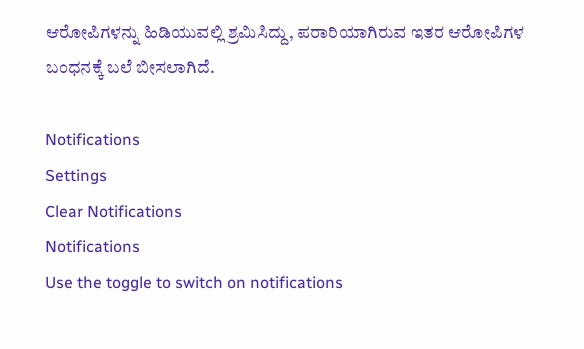ಆರೋಪಿಗಳನ್ನು ಹಿಡಿಯುವಲ್ಲಿ ಶ್ರಮಿಸಿದ್ದು, ಪರಾರಿಯಾಗಿರುವ ಇತರ ಆರೋಪಿಗಳ ಬಂಧನಕ್ಕೆ ಬಲೆ ಬೀಸಲಾಗಿದೆ.

Notifications
Settings
Clear Notifications
Notifications
Use the toggle to switch on notifications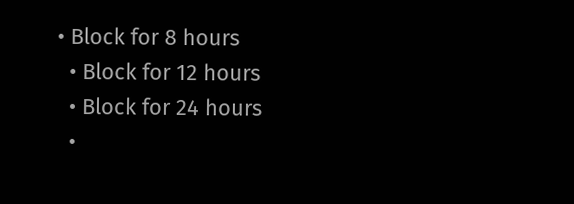• Block for 8 hours
  • Block for 12 hours
  • Block for 24 hours
  •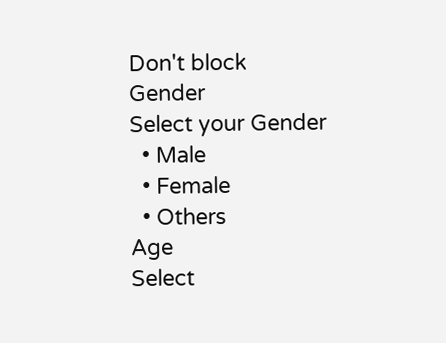Don't block
Gender
Select your Gender
  • Male
  • Female
  • Others
Age
Select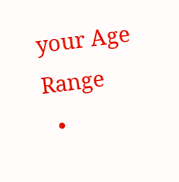your Age Range
  •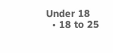Under 18
  • 18 to 25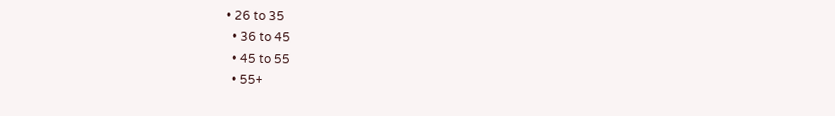• 26 to 35
  • 36 to 45
  • 45 to 55
  • 55+